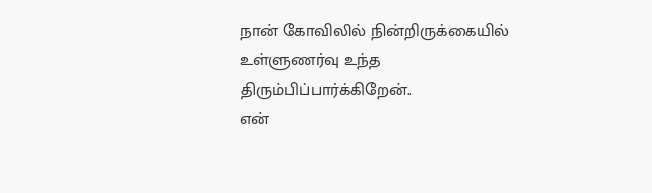நான் கோவிலில் நின்றிருக்கையில்
உள்ளுணர்வு உந்த திரும்பிப்பார்க்கிறேன்..
என்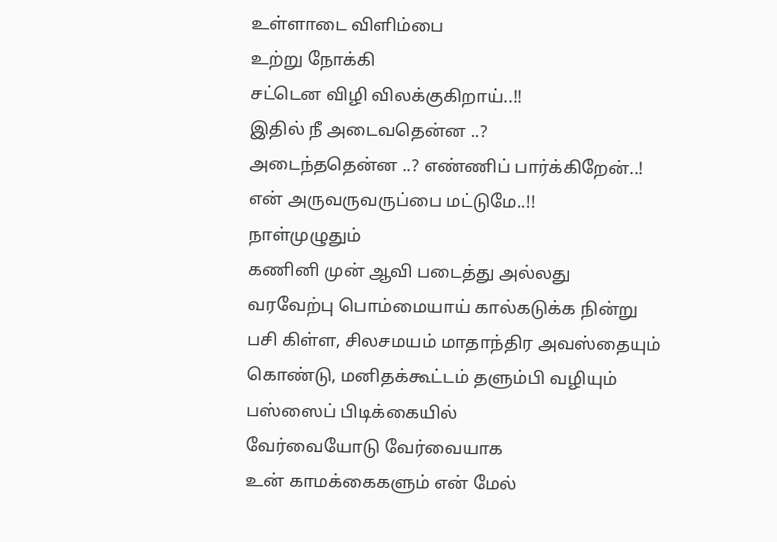உள்ளாடை விளிம்பை
உற்று நோக்கி
சட்டென விழி விலக்குகிறாய்..!!
இதில் நீ அடைவதென்ன ..?
அடைந்ததென்ன ..? எண்ணிப் பார்க்கிறேன்..!
என் அருவருவருப்பை மட்டுமே..!!
நாள்முழுதும்
கணினி முன் ஆவி படைத்து அல்லது
வரவேற்பு பொம்மையாய் கால்கடுக்க நின்று
பசி கிள்ள, சிலசமயம் மாதாந்திர அவஸ்தையும்
கொண்டு, மனிதக்கூட்டம் தளும்பி வழியும்
பஸ்ஸைப் பிடிக்கையில்
வேர்வையோடு வேர்வையாக
உன் காமக்கைகளும் என் மேல்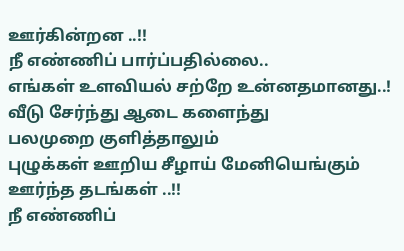ஊர்கின்றன ..!!
நீ எண்ணிப் பார்ப்பதில்லை..
எங்கள் உளவியல் சற்றே உன்னதமானது..!
வீடு சேர்ந்து ஆடை களைந்து
பலமுறை குளித்தாலும்
புழுக்கள் ஊறிய சீழாய் மேனியெங்கும்
ஊர்ந்த தடங்கள் ..!!
நீ எண்ணிப்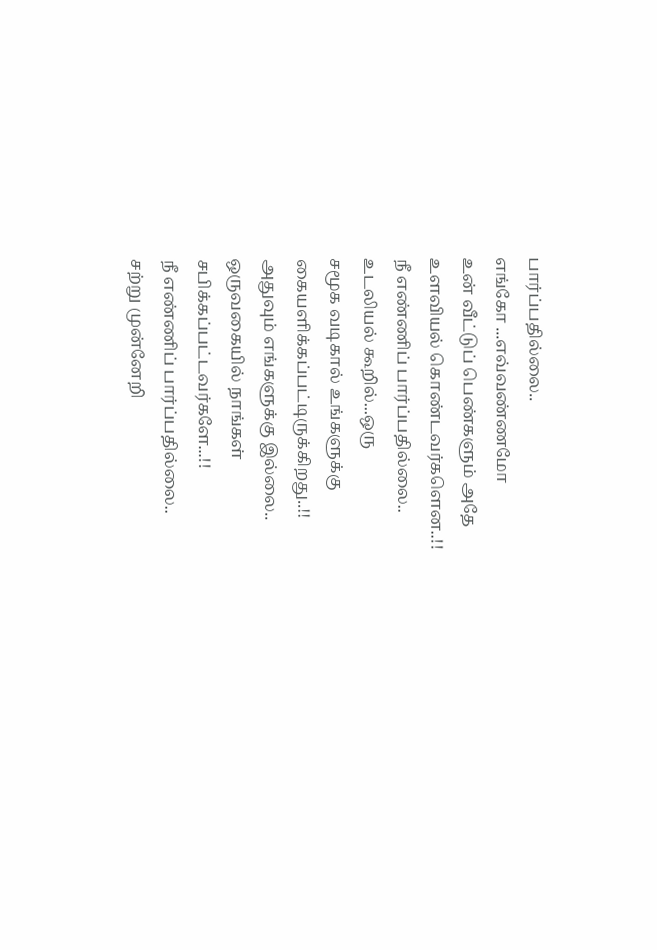பார்ப்பதில்லை..
எங்கோ ...எவ்வண்ணமோ
உன் வீட்டுப் பெண்களும் அதே
உளவியல் கொண்டவர்களென..!!
நீ எண்ணிப் பார்ப்பதில்லை..
உடலியல் கூறில்...ஒரு
சமூக வடிகால் உங்களுக்கு
கையளிக்கப்பட்டிருக்கிறது..!!
அதுவும் எங்களுக்கு இல்லை..
ஒருவகையில் நாங்கள்
சபிக்கப்பட்டவர்களே...!!
நீ எண்ணிப் பார்ப்பதில்லை..
சற்று முன்னேறி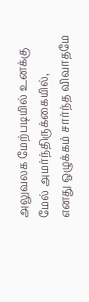அலுவலக மேற்படியில் உனக்கு
மேல் அமர்ந்திருக்கையில்,
எனது ஒழுக்கம் சார்ந்த விவாதமே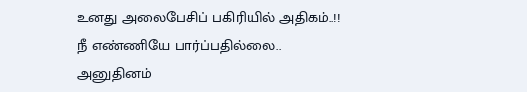உனது அலைபேசிப் பகிரியில் அதிகம்..!!
நீ எண்ணியே பார்ப்பதில்லை..
அனுதினம்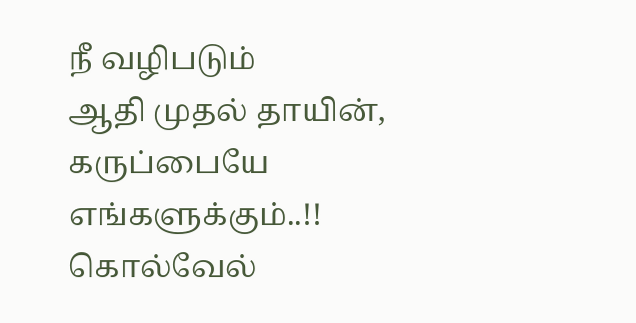நீ வழிபடும்
ஆதி முதல் தாயின், கருப்பையே
எங்களுக்கும்..!!
கொல்வேல்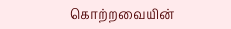கொற்றவையின்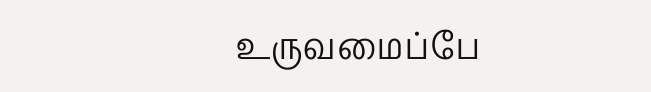உருவமைப்பே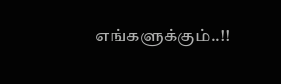எங்களுக்கும்..!!